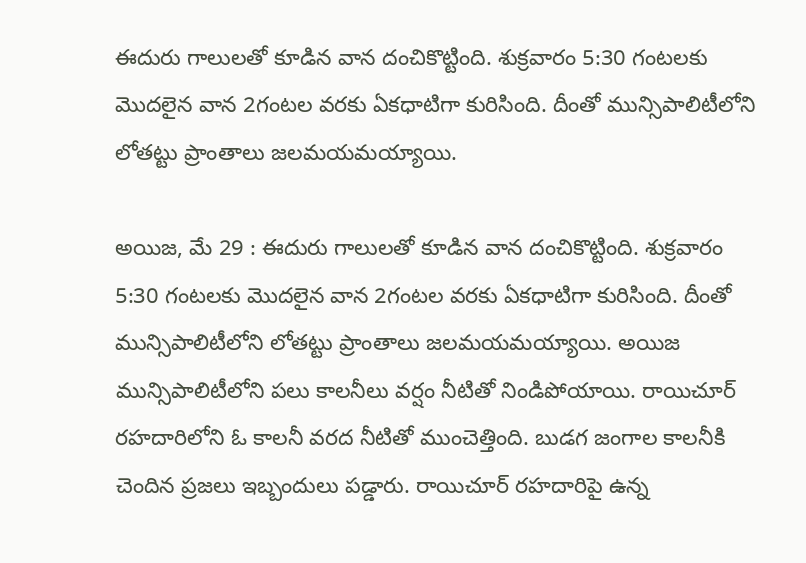ఈదురు గాలులతో కూడిన వాన దంచికొట్టింది. శుక్రవారం 5:30 గంటలకు మొదలైన వాన 2గంటల వరకు ఏకధాటిగా కురిసింది. దీంతో మున్సిపాలిటీలోని లోతట్టు ప్రాంతాలు జలమయమయ్యాయి.

అయిజ, మే 29 : ఈదురు గాలులతో కూడిన వాన దంచికొట్టింది. శుక్రవారం 5:30 గంటలకు మొదలైన వాన 2గంటల వరకు ఏకధాటిగా కురిసింది. దీంతో మున్సిపాలిటీలోని లోతట్టు ప్రాంతాలు జలమయమయ్యాయి. అయిజ మున్సిపాలిటీలోని పలు కాలనీలు వర్షం నీటితో నిండిపోయాయి. రాయిచూర్ రహదారిలోని ఓ కాలనీ వరద నీటితో ముంచెత్తింది. బుడగ జంగాల కాలనీకి చెందిన ప్రజలు ఇబ్బందులు పడ్డారు. రాయిచూర్ రహదారిపై ఉన్న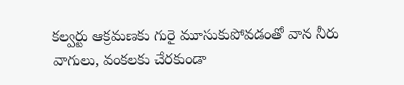కల్వర్టు ఆక్రమణకు గురై మూసుకుపోవడంతో వాన నీరు వాగులు, వంకలకు చేరకుండా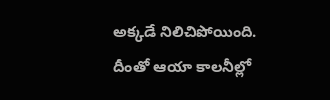అక్కడే నిలిచిపోయింది. దీంతో ఆయా కాలనీల్లో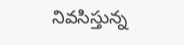నివసిస్తున్న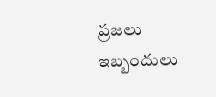ప్రజలు ఇబ్బందులు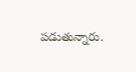పడుతున్నారు.